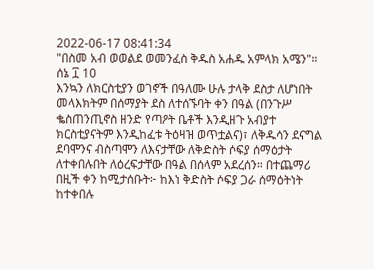2022-06-17 08:41:34
"በስመ አብ ወወልደ ወመንፈስ ቅዱስ አሐዱ አምላክ አሜን"።
ሰኔ ፲ 10
እንኳን ለክርስቲያን ወገኖች በዓለሙ ሁሉ ታላቅ ደስታ ለሆነበት መላእክትም በሰማያት ደስ ለተሰኙባት ቀን በዓል (በንጉሥ ቈስጠንጢኖስ ዘንድ የጣዖት ቤቶች እንዲዘጉ አብያተ ክርስቲያናትም እንዲከፈቱ ትዕዛዝ ወጥቷልና)፣ ለቅዱሳን ደናግል ደባሞንና ብስጣሞን ለእናታቸው ለቅድስት ሶፍያ ሰማዕታት ለተቀበሉበት ለዕረፍታቸው በዓል በሰላም አደረሰን። በተጨማሪ በዚች ቀን ከሚታሰቡት፦ ከእነ ቅድስት ሶፍያ ጋራ ሰማዕትነት ከተቀበሉ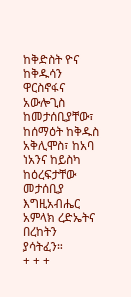ከቅድስት ዮና ከቅዱሳን ዋርስኖፋና አውሎጊስ ከመታሰቢያቸው፣ ከሰማዕት ከቅዱስ አቅሊሞስ፣ ከአባ ነአንና ከይስካ ከዕረፍታቸው መታሰቢያ እግዚአብሔር አምላክ ረድኤትና በረከትን ያሳትፈን።
+ + +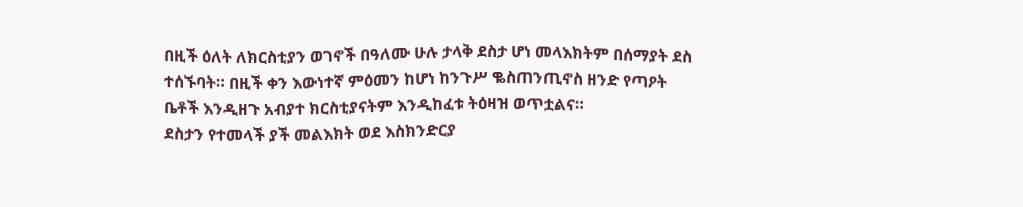በዚች ዕለት ለክርስቲያን ወገኖች በዓለሙ ሁሉ ታላቅ ደስታ ሆነ መላእክትም በሰማያት ደስ ተሰኙባት። በዚች ቀን እውነተኛ ምዕመን ከሆነ ከንጉሥ ቈስጠንጢኖስ ዘንድ የጣዖት ቤቶች እንዲዘጉ አብያተ ክርስቲያናትም እንዲከፈቱ ትዕዛዝ ወጥቷልና።
ደስታን የተመላች ያች መልእክት ወደ እስክንድርያ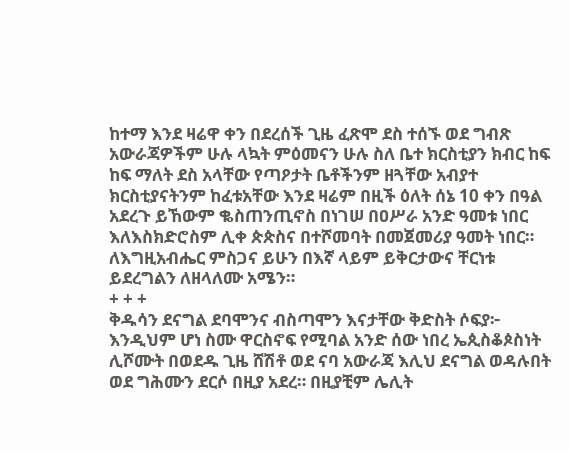ከተማ እንደ ዛሬዋ ቀን በደረሰች ጊዜ ፈጽሞ ደስ ተሰኙ ወደ ግብጽ አውራጃዎችም ሁሉ ላኳት ምዕመናን ሁሉ ስለ ቤተ ክርስቲያን ክብር ከፍ ከፍ ማለት ደስ አላቸው የጣዖታት ቤቶችንም ዘጓቸው አብያተ ክርስቲያናትንም ከፈቱአቸው እንደ ዛሬም በዚች ዕለት ሰኔ 10 ቀን በዓል አደረጉ ይኸውም ቈስጠንጢኖስ በነገሠ በዐሥራ አንድ ዓመቱ ነበር እለእስክድሮስም ሊቀ ጵጵስና በተሾመባት በመጀመሪያ ዓመት ነበር። ለእግዚአብሔር ምስጋና ይሁን በእኛ ላይም ይቅርታውና ቸርነቱ ይደረግልን ለዘላለሙ አሜን።
+ + +
ቅዱሳን ደናግል ደባሞንና ብስጣሞን እናታቸው ቅድስት ሶፍያ፦ እንዲህም ሆነ ስሙ ዋርስኖፍ የሚባል አንድ ሰው ነበረ ኤጲስቆጶስነት ሊሾሙት በወደዱ ጊዜ ሸሽቶ ወደ ናባ አውራጃ እሊህ ደናግል ወዳሉበት ወደ ግሕሙን ደርሶ በዚያ አደረ። በዚያቺም ሌሊት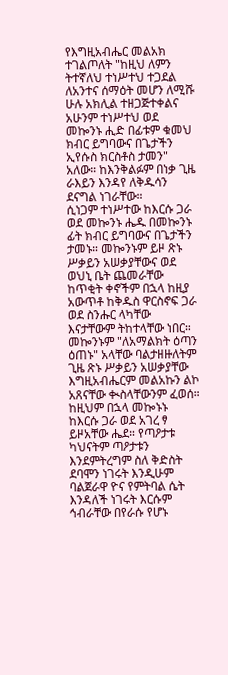የእግዚአብሔር መልአክ ተገልጦለት "ከዚህ ለምን ትተኛለህ ተነሥተህ ተጋደል ለአንተና ሰማዕት መሆን ለሚሹ ሁሉ አክሊል ተዘጋጅተቀልና አሁንም ተነሥተህ ወደ መኰንኑ ሒድ በፊቱም ቁመህ ክብር ይግባውና በጌታችን ኢየሱስ ክርስቶስ ታመን" አለው። ከእንቅልፉም በነቃ ጊዜ ራእይን እንዳየ ለቅዱሳን ደናግል ነገራቸው።
ሲነጋም ተነሥተው ከእርሱ ጋራ ወደ መኰንኑ ሔዱ በመኰንኑ ፊት ክብር ይግባውና በጌታችን ታመኑ። መኰንኑም ይዞ ጽኑ ሥቃይን አሠቃያቸውና ወደ ወህኒ ቤት ጨመራቸው ከጥቂት ቀኖችም በኋላ ከዚያ አውጥቶ ከቅዱስ ዋርስኖፍ ጋራ ወደ ስንሑር ላካቸው እናታቸውም ትከተላቸው ነበር። መኰንኑም "ለአማልክት ዕጣን ዕጠኑ" አላቸው ባልታዘዙለትም ጊዜ ጽኑ ሥቃይን አሠቃያቸው እግዚአብሔርም መልአኩን ልኮ አጸናቸው ቊስላቸውንም ፈወሰ።
ከዚህም በኋላ መኰኑኑ ከእርሱ ጋራ ወደ አገረ ፃ ይዞአቸው ሔደ። የጣዖታቱ ካህናትም ጣዖታቱን እንደምትረግም ስለ ቅድስት ደባሞን ነገሩት እንዲሁም ባልጀራዋ ዮና የምትባል ሴት እንዳለች ነገሩት እርሱም ኅብራቸው በየራሱ የሆኑ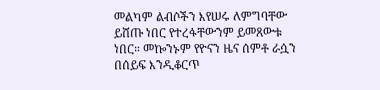መልካም ልብሶችን እየሠሩ ለምግባቸው ይሸጡ ነበር የተረፋቸውንም ይመጸውቱ ነበር። መኰንኑም የዮናን ዜና ሰምቶ ራሷን በሰይፍ እንዲቆርጥ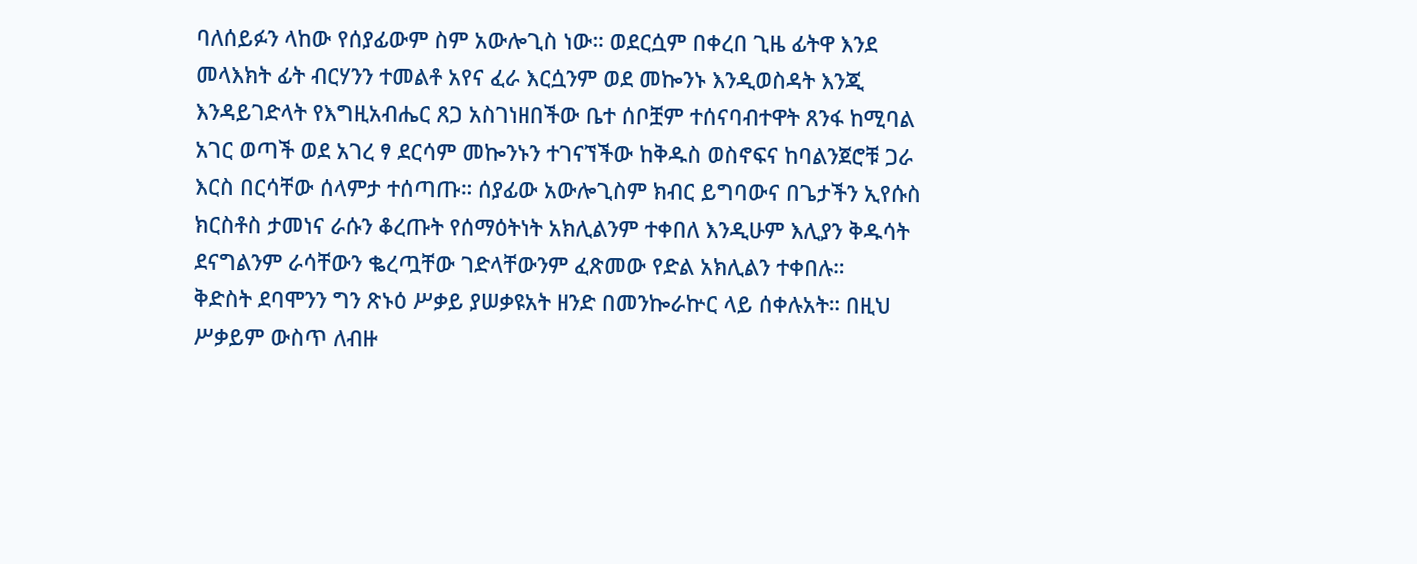ባለሰይፉን ላከው የሰያፊውም ስም አውሎጊስ ነው። ወደርሷም በቀረበ ጊዜ ፊትዋ እንደ መላእክት ፊት ብርሃንን ተመልቶ አየና ፈራ እርሷንም ወደ መኰንኑ እንዲወስዳት እንጂ እንዳይገድላት የእግዚአብሔር ጸጋ አስገነዘበችው ቤተ ሰቦቿም ተሰናባብተዋት ጸንፋ ከሚባል አገር ወጣች ወደ አገረ ፃ ደርሳም መኰንኑን ተገናኘችው ከቅዱስ ወስኖፍና ከባልንጀሮቹ ጋራ እርስ በርሳቸው ሰላምታ ተሰጣጡ። ሰያፊው አውሎጊስም ክብር ይግባውና በጌታችን ኢየሱስ ክርስቶስ ታመነና ራሱን ቆረጡት የሰማዕትነት አክሊልንም ተቀበለ እንዲሁም እሊያን ቅዱሳት ደናግልንም ራሳቸውን ቈረጧቸው ገድላቸውንም ፈጽመው የድል አክሊልን ተቀበሉ።
ቅድስት ደባሞንን ግን ጽኑዕ ሥቃይ ያሠቃዩአት ዘንድ በመንኰራኵር ላይ ሰቀሉአት። በዚህ ሥቃይም ውስጥ ለብዙ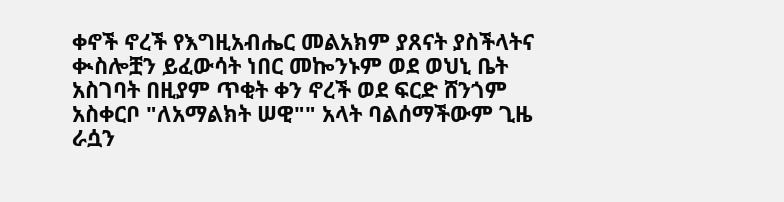ቀኖች ኖረች የእግዚአብሔር መልአክም ያጸናት ያስችላትና ቊስሎቿን ይፈውሳት ነበር መኰንኑም ወደ ወህኒ ቤት አስገባት በዚያም ጥቂት ቀን ኖረች ወደ ፍርድ ሸንጎም አስቀርቦ "ለአማልክት ሠዊ"" አላት ባልሰማችውም ጊዜ ራሷን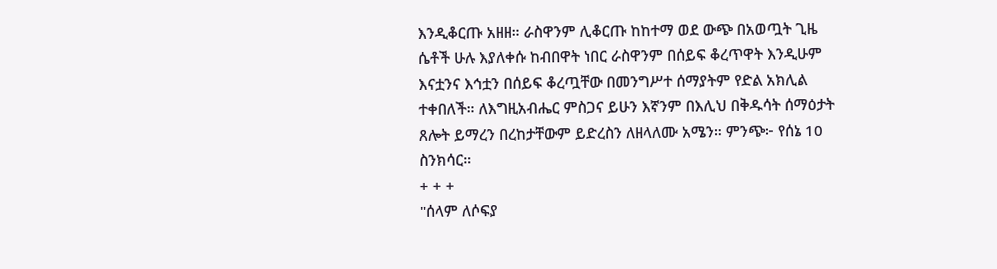እንዲቆርጡ አዘዘ። ራስዋንም ሊቆርጡ ከከተማ ወደ ውጭ በአወጧት ጊዜ ሴቶች ሁሉ እያለቀሱ ከብበዋት ነበር ራስዋንም በሰይፍ ቆረጥዋት እንዲሁም እናቷንና እኅቷን በሰይፍ ቆረጧቸው በመንግሥተ ሰማያትም የድል አክሊል ተቀበለች። ለእግዚአብሔር ምስጋና ይሁን እኛንም በእሊህ በቅዱሳት ሰማዕታት ጸሎት ይማረን በረከታቸውም ይድረስን ለዘላለሙ አሜን። ምንጭ፦ የሰኔ 10 ስንክሳር።
+ + +
"ሰላም ለሶፍያ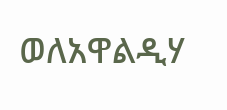ወለአዋልዲሃ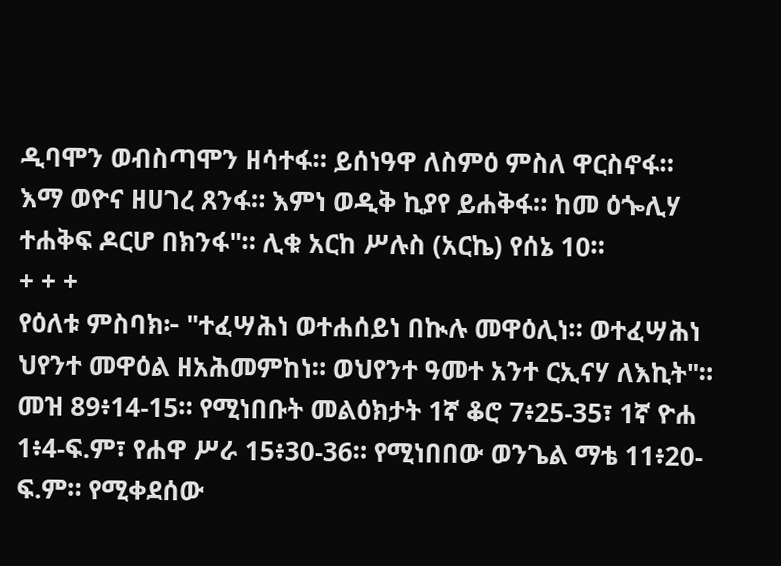ዲባሞን ወብስጣሞን ዘሳተፋ። ይሰነዓዋ ለስምዕ ምስለ ዋርስኖፋ። እማ ወዮና ዘሀገረ ጸንፋ። እምነ ወዲቅ ኪያየ ይሐቅፋ። ከመ ዕጐሊሃ ተሐቅፍ ዶርሆ በክንፋ"። ሊቁ አርከ ሥሉስ (አርኬ) የሰኔ 10።
+ + +
የዕለቱ ምስባክ፦ "ተፈሣሕነ ወተሐሰይነ በኲሉ መዋዕሊነ። ወተፈሣሕነ ህየንተ መዋዕል ዘአሕመምከነ። ወህየንተ ዓመተ አንተ ርኢናሃ ለእኪት"። መዝ 89፥14-15። የሚነበቡት መልዕክታት 1ኛ ቆሮ 7፥25-35፣ 1ኛ ዮሐ 1፥4-ፍ.ም፣ የሐዋ ሥራ 15፥30-36። የሚነበበው ወንጌል ማቴ 11፥20-ፍ.ም። የሚቀደሰው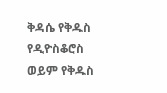ቅዳሴ የቅዱስ የዲዮስቆሮስ ወይም የቅዱስ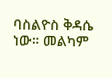ባስልዮስ ቅዳሴ ነው። መልካም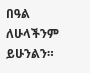በዓል ለሁላችንም ይሁንልን።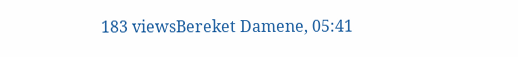183 viewsBereket Damene, 05:41